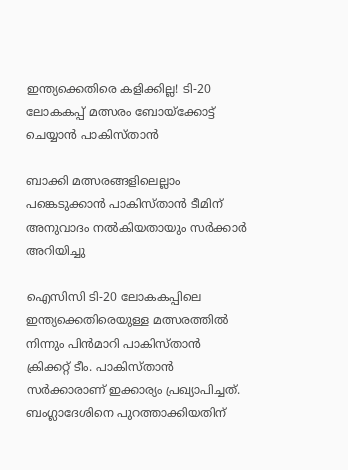ഇന്ത്യക്കെതിരെ കളിക്കില്ല! ടി-20 ലോകകപ്പ് മത്സരം ബോയ്‌ക്കോട്ട് ചെയ്യാന്‍ പാകിസ്താന്‍

ബാക്കി മത്സരങ്ങളിലെല്ലാം പങ്കെടുക്കാന്‍ പാകിസ്താന്‍ ടീമിന് അനുവാദം നല്‍കിയതായും സര്‍ക്കാര്‍ അറിയിച്ചു

ഐസിസി ടി-20 ലോകകപ്പിലെ ഇന്ത്യക്കെതിരെയുള്ള മത്സരത്തില്‍ നിന്നും പിന്‍മാറി പാകിസ്താന്‍ ക്രിക്കറ്റ് ടീം. പാകിസ്താന്‍ സര്‍ക്കാരാണ് ഇക്കാര്യം പ്രഖ്യാപിച്ചത്. ബംഗ്ലാദേശിനെ പുറത്താക്കിയതിന്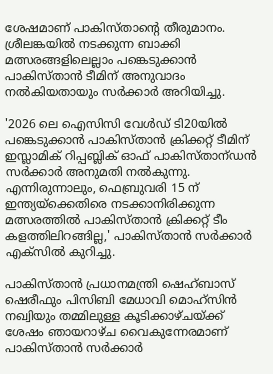ശേഷമാണ് പാകിസ്താന്റെ തീരുമാനം. ശ്രീലങ്കയില്‍ നടക്കുന്ന ബാക്കി മത്സരങ്ങളിലെല്ലാം പങ്കെടുക്കാന്‍ പാകിസ്താന്‍ ടീമിന് അനുവാദം നല്‍കിയതായും സര്‍ക്കാര്‍ അറിയിച്ചു.

'2026 ലെ ഐസിസി വേള്‍ഡ് ടി20യില്‍ പങ്കെടുക്കാന്‍ പാകിസ്താന്‍ ക്രിക്കറ്റ് ടീമിന് ഇസ്ലാമിക് റിപ്പബ്ലിക് ഓഫ് പാകിസ്താന്ഡന്‍ സര്‍ക്കാര്‍ അനുമതി നല്‍കുന്നു. എന്നിരുന്നാലും, ഫെബ്രുവരി 15 ന് ഇന്ത്യയ്ക്കെതിരെ നടക്കാനിരിക്കുന്ന മത്സരത്തില്‍ പാകിസ്താന്‍ ക്രിക്കറ്റ് ടീം കളത്തിലിറങ്ങില്ല,' പാകിസ്താന്‍ സര്‍ക്കാര്‍ എക്‌സില്‍ കുറിച്ചു.

പാകിസ്താന്‍ പ്രധാനമന്ത്രി ഷെഹ്ബാസ് ഷെരീഫും പിസിബി മേധാവി മൊഹ്സിന്‍ നഖ്വിയും തമ്മിലുള്ള കൂടിക്കാഴ്ചയ്ക്ക് ശേഷം ഞായറാഴ്ച വൈകുന്നേരമാണ് പാകിസ്താന്‍ സര്‍ക്കാര്‍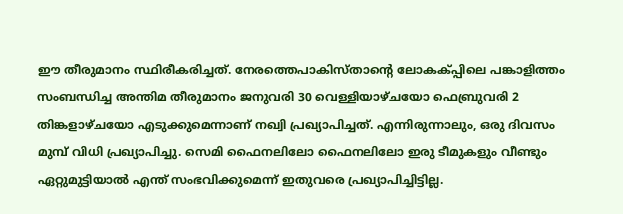ഈ തീരുമാനം സ്ഥിരീകരിച്ചത്. നേരത്തെപാകിസ്താന്റെ ലോകക്പ്പിലെ പങ്കാളിത്തം സംബന്ധിച്ച അന്തിമ തീരുമാനം ജനുവരി 30 വെള്ളിയാഴ്ചയോ ഫെബ്രുവരി 2 തിങ്കളാഴ്ചയോ എടുക്കുമെന്നാണ് നഖ്വി പ്രഖ്യാപിച്ചത്. എന്നിരുന്നാലും, ഒരു ദിവസം മുമ്പ് വിധി പ്രഖ്യാപിച്ചു. സെമി ഫൈനലിലോ ഫൈനലിലോ ഇരു ടീമുകളും വീണ്ടും ഏറ്റുമുട്ടിയാല്‍ എന്ത് സംഭവിക്കുമെന്ന് ഇതുവരെ പ്രഖ്യാപിച്ചിട്ടില്ല.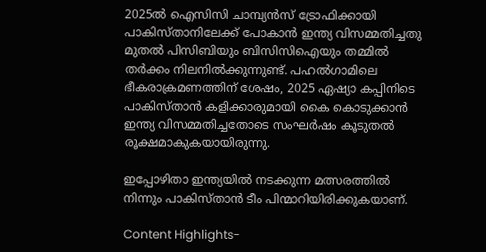2025ല്‍ ഐസിസി ചാമ്പ്യന്‍സ് ട്രോഫിക്കായി പാകിസ്താനിലേക്ക് പോകാന്‍ ഇന്ത്യ വിസമ്മതിച്ചതു മുതല്‍ പിസിബിയും ബിസിസിഐയും തമ്മില്‍ തര്‍ക്കം നിലനില്‍ക്കുന്നുണ്ട്. പഹല്‍ഗാമിലെ ഭീകരാക്രമണത്തിന് ശേഷം, 2025 ഏഷ്യാ കപ്പിനിടെ പാകിസ്താന്‍ കളിക്കാരുമായി കൈ കൊടുക്കാന്‍ ഇന്ത്യ വിസമ്മതിച്ചതോടെ സംഘര്‍ഷം കൂടുതല്‍ രൂക്ഷമാകുകയായിരുന്നു.

ഇപ്പോഴിതാ ഇന്ത്യയില്‍ നടക്കുന്ന മത്സരത്തില്‍ നിന്നും പാകിസ്താന്‍ ടീം പിന്മാറിയിരിക്കുകയാണ്.

Content Highlights-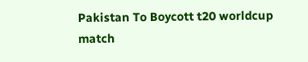Pakistan To Boycott t20 worldcup match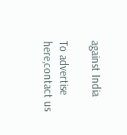against India

To advertise here,contact us